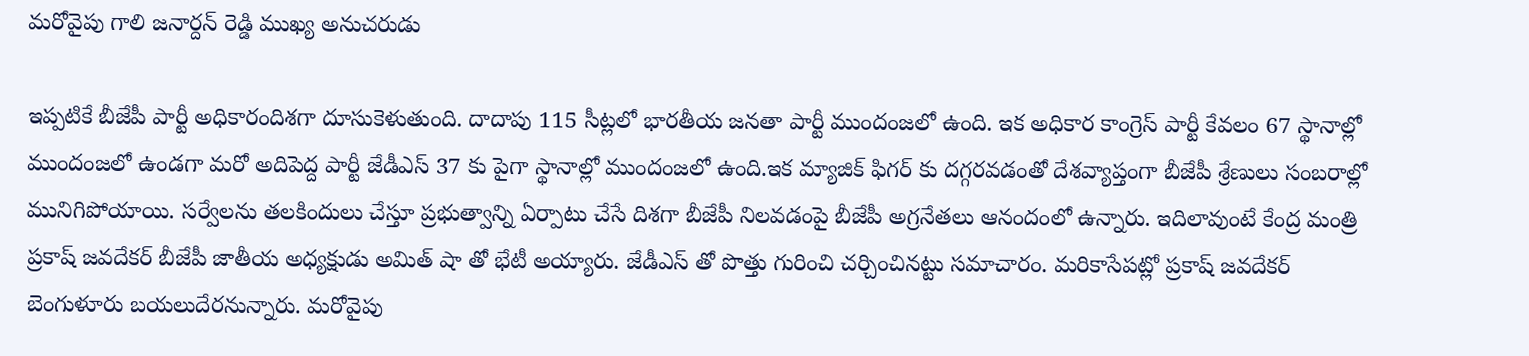మరోవైపు గాలి జనార్దన్ రెడ్డి ముఖ్య అనుచరుడు

ఇప్పటికే బీజేపీ పార్టీ అధికారందిశగా దూసుకెళుతుంది. దాదాపు 115 సీట్లలో భారతీయ జనతా పార్టీ ముందంజలో ఉంది. ఇక అధికార కాంగ్రెస్ పార్టీ కేవలం 67 స్థానాల్లో ముందంజలో ఉండగా మరో అదిపెద్ద పార్టీ జేడీఎస్ 37 కు పైగా స్థానాల్లో ముందంజలో ఉంది.ఇక మ్యాజిక్ ఫిగర్ కు దగ్గరవడంతో దేశవ్యాప్తంగా బీజేపీ శ్రేణులు సంబరాల్లో మునిగిపోయాయి. సర్వేలను తలకిందులు చేస్తూ ప్రభుత్వాన్ని ఏర్పాటు చేసే దిశగా బీజేపీ నిలవడంపై బీజేపీ అగ్రనేతలు ఆనందంలో ఉన్నారు. ఇదిలావుంటే కేంద్ర మంత్రి ప్రకాష్ జవదేకర్ బీజేపీ జాతీయ అధ్యక్షుడు అమిత్ షా తో భేటీ అయ్యారు. జేడీఎస్ తో పొత్తు గురించి చర్చించినట్టు సమాచారం. మరికాసేపట్లో ప్రకాష్ జవదేకర్ బెంగుళూరు బయలుదేరనున్నారు. మరోవైపు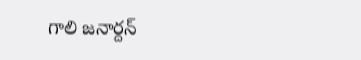గాలి జనార్దన్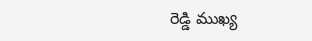రెడ్డి ముఖ్య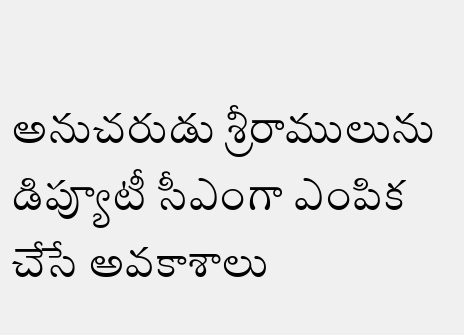అనుచరుడు శ్రీరాములును డిప్యూటీ సీఎంగా ఎంపిక చేసే అవకాశాలు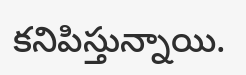కనిపిస్తున్నాయి.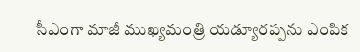సీఎంగా మాజీ ముఖ్యమంత్రి యడ్యూరప్పను ఎంపిక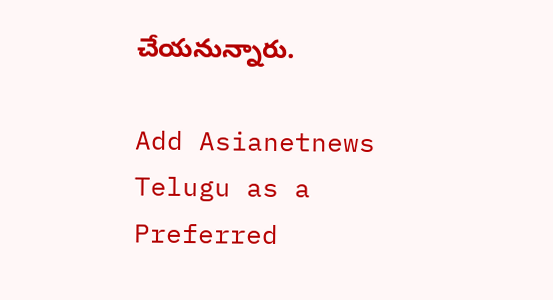చేయనున్నారు.

Add Asianetnews Telugu as a Preferred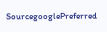SourcegooglePreferred